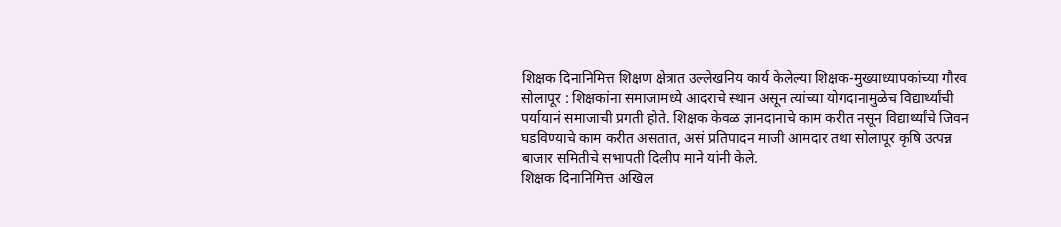शिक्षक दिनानिमित्त शिक्षण क्षेत्रात उल्लेखनिय कार्य केलेल्या शिक्षक-मुख्याध्यापकांच्या गौरव
सोलापूर : शिक्षकांना समाजामध्ये आदराचे स्थान असून त्यांच्या योगदानामुळेच विद्यार्थ्यांची पर्यायानं समाजाची प्रगती होते. शिक्षक केवळ ज्ञानदानाचे काम करीत नसून विद्यार्थ्यांचे जिवन घडविण्याचे काम करीत असतात, असं प्रतिपादन माजी आमदार तथा सोलापूर कृषि उत्पन्न बाजार समितीचे सभापती दिलीप माने यांनी केले.
शिक्षक दिनानिमित्त अखिल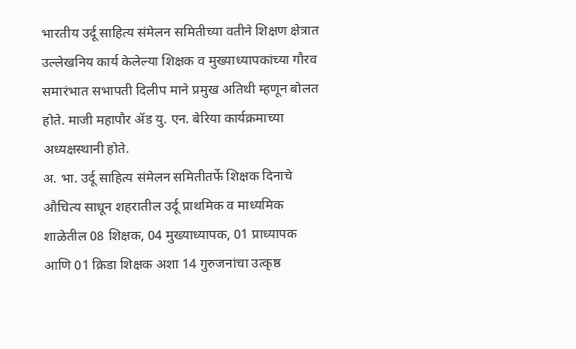भारतीय उर्दू साहित्य संमेलन समितीच्या वतीने शिक्षण क्षेत्रात उल्लेखनिय कार्य केलेल्या शिक्षक व मुख्याध्यापकांच्या गौरव समारंभात सभापती दिलीप माने प्रमुख अतिथी म्हणून बोलत होते. माजी महापौर ॲड यु. एन. बेरिया कार्यक्रमाच्या अध्यक्षस्थानी होते.
अ. भा. उर्दू साहित्य संमेलन समितीतर्फे शिक्षक दिनाचे औचित्य साधून शहरातील उर्दू प्राथमिक व माध्यमिक शाळेतील 08 शिक्षक, 04 मुख्याध्यापक, 01 प्राध्यापक आणि 01 क्रिडा शिक्षक अशा 14 गुरुजनांचा उत्कृष्ठ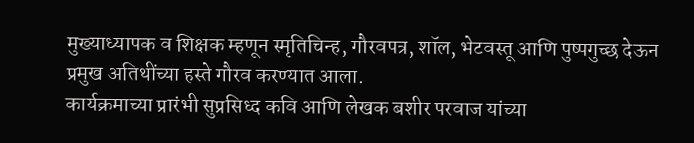मुख्याध्यापक व शिक्षक म्हणून स्मृतिचिन्ह, गौरवपत्र, शॉल, भेटवस्तू आणि पुष्पगुच्छ देऊन प्रमुख अतिथींच्या हस्ते गौरव करण्यात आला.
कार्यक्रमाच्या प्रारंभी सुप्रसिध्द कवि आणि लेखक बशीर परवाज यांच्या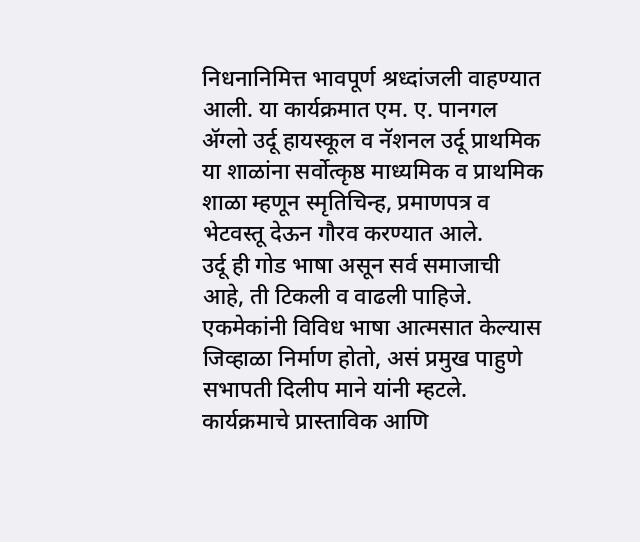निधनानिमित्त भावपूर्ण श्रध्दांजली वाहण्यात आली. या कार्यक्रमात एम. ए. पानगल ॲग्लो उर्दू हायस्कूल व नॅशनल उर्दू प्राथमिक या शाळांना सर्वोत्कृष्ठ माध्यमिक व प्राथमिक शाळा म्हणून स्मृतिचिन्ह, प्रमाणपत्र व भेटवस्तू देऊन गौरव करण्यात आले.
उर्दू ही गोड भाषा असून सर्व समाजाची आहे, ती टिकली व वाढली पाहिजे. एकमेकांनी विविध भाषा आत्मसात केल्यास जिव्हाळा निर्माण होतो, असं प्रमुख पाहुणे सभापती दिलीप माने यांनी म्हटले.
कार्यक्रमाचे प्रास्ताविक आणि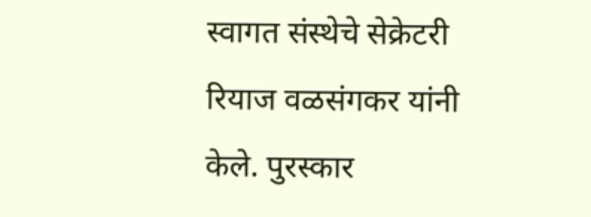स्वागत संस्थेचे सेक्रेटरी रियाज वळसंगकर यांनी केले. पुरस्कार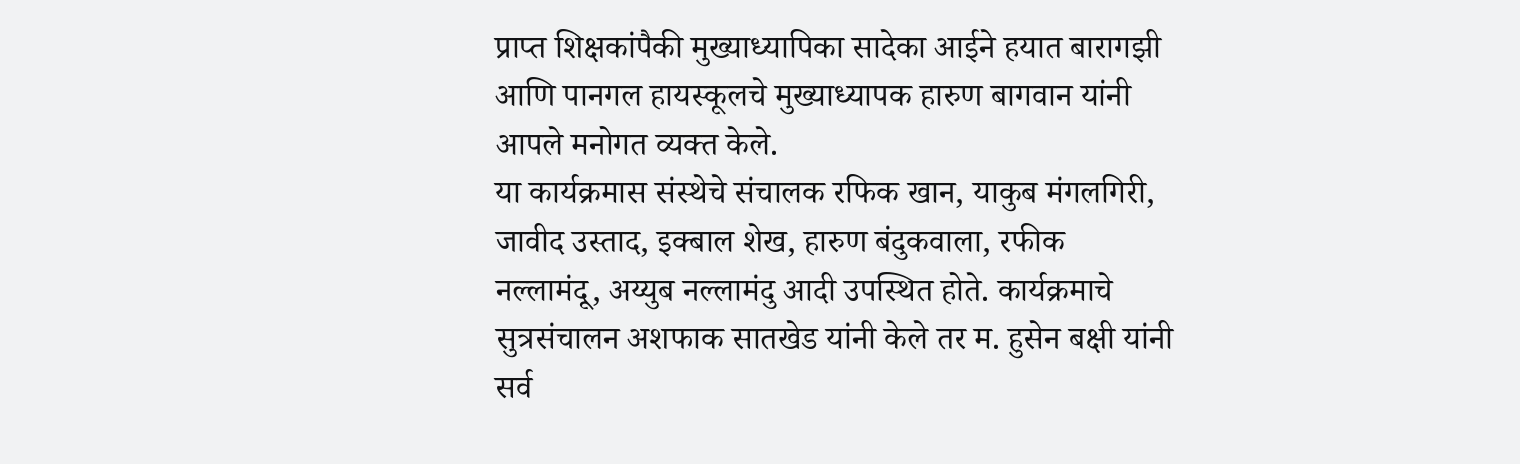प्राप्त शिक्षकांपैकी मुख्याध्यापिका सादेका आईने हयात बारागझी आणि पानगल हायस्कूलचे मुख्याध्यापक हारुण बागवान यांनी आपले मनोगत व्यक्त केले.
या कार्यक्रमास संस्थेचे संचालक रफिक खान, याकुब मंगलगिरी, जावीद उस्ताद, इक्बाल शेख, हारुण बंदुकवाला, रफीक नल्लामंदू, अय्युब नल्लामंदु आदी उपस्थित होते. कार्यक्रमाचे सुत्रसंचालन अशफाक सातखेड यांनी केले तर म. हुसेन बक्षी यांनी सर्व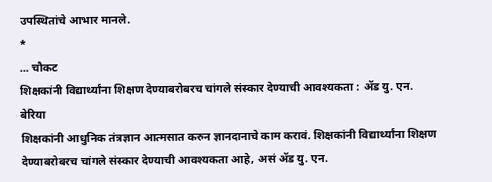उपस्थितांचे आभार मानले.
*
... चौकट
शिक्षकांनी विद्यार्थ्यांना शिक्षण देण्याबरोबरच चांगले संस्कार देण्याची आवश्यकता : ॲड यु. एन. बेरिया
शिक्षकांनी आधुनिक तंत्रज्ञान आत्मसात करुन ज्ञानदानाचे काम करावं. शिक्षकांनी विद्यार्थ्यांना शिक्षण देण्याबरोबरच चांगले संस्कार देण्याची आवश्यकता आहे, असं ॲड यु. एन.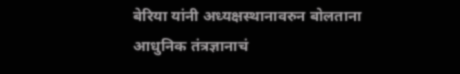बेरिया यांनी अध्यक्षस्थानावरुन बोलताना आधुनिक तंत्रज्ञानाचं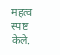महत्व स्पष्ट केले.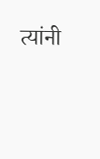त्यांनी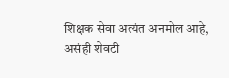शिक्षक सेवा अत्यंत अनमोल आहे, असंही शेवटी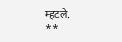म्हटले.
**